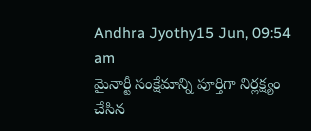Andhra Jyothy15 Jun, 09:54 am
మైనార్టీ సంక్షేమాన్ని పూర్తిగా నిర్లక్ష్యం చేసిన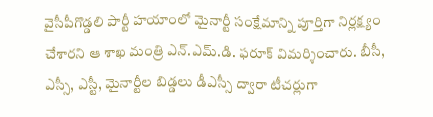వైసీపీగొడ్డలి పార్టీ హయాంలో మైనార్టీ సంక్షేమాన్ని పూర్తిగా నిర్లక్ష్యం చేశారని ఆ శాఖ మంత్రి ఎన్.ఎమ్.డి. ఫరూక్ విమర్శించారు. బీసీ, ఎస్సీ, ఎస్టీ, మైనార్టీల బిడ్డలు డీఎస్సీ ద్వారా టీచర్లుగా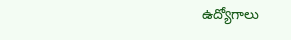ఉద్యోగాలు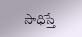సాధిస్తే